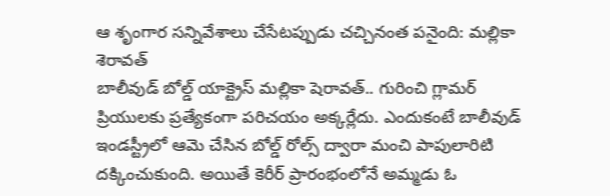ఆ శృంగార సన్నివేశాలు చేసేటప్పుడు చచ్చినంత పనైంది: మల్లికా శెరావత్
బాలీవుడ్ బోల్డ్ యాక్ట్రెస్ మల్లికా షెరావత్.. గురించి గ్లామర్ ప్రియులకు ప్రత్యేకంగా పరిచయం అక్కర్లేదు. ఎందుకంటే బాలీవుడ్ ఇండస్ట్రీలో ఆమె చేసిన బోల్డ్ రోల్స్ ద్వారా మంచి పాపులారిటి దక్కించుకుంది. అయితే కెరీర్ ప్రారంభంలోనే అమ్మడు ఓ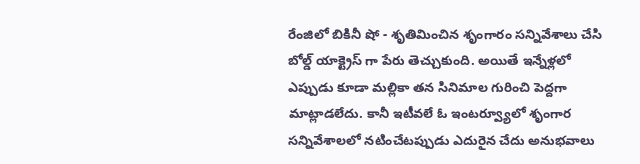రేంజిలో బికినీ షో - శృతిమించిన శృంగారం సన్నివేశాలు చేసి బోల్డ్ యాక్ట్రెస్ గా పేరు తెచ్చుకుంది. అయితే ఇన్నేళ్లలో ఎప్పుడు కూడా మల్లికా తన సినిమాల గురించి పెద్దగా మాట్లాడలేదు. కానీ ఇటీవలే ఓ ఇంటర్వ్యూలో శృంగార సన్నివేశాలలో నటించేటప్పుడు ఎదురైన చేదు అనుభవాలు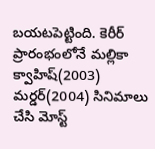బయటపెట్టింది. కెరీర్ ప్రారంభంలోనే మల్లికా క్వాహిష్(2003) మర్డర్(2004) సినిమాలు చేసి మోస్ట్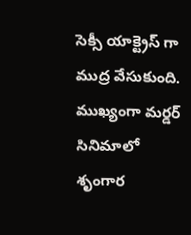సెక్సీ యాక్ట్రెస్ గా ముద్ర వేసుకుంది.
ముఖ్యంగా మర్డర్ సినిమాలో శృంగార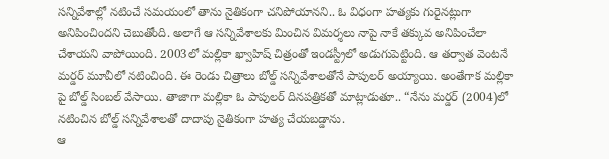సన్నివేశాల్లో నటించే సమయంలో తాను నైతికంగా చనిపోయానని.. ఓ విధంగా హత్యకు గురైనట్లుగా అనిపించిందని చెబుతోంది. అలాగే ఆ సన్నివేశాలకు మించిన విమర్శలు నాపై నాకే తక్కువ అనిపించేలా చేశాయని వాపోయింది. 2003లో మల్లికా ఖ్వాహిష్ చిత్రంతో ఇండస్ట్రీలో అడుగుపెట్టింది. ఆ తర్వాత వెంటనే మర్డర్ మూవీలో నటించింది. ఈ రెండు చిత్రాలు బోల్డ్ సన్నివేశాలతోనే పాపులర్ అయ్యాయి. అంతేగాక మల్లికా పై బోల్డ్ సింబల్ వేసాయి. తాజాగా మల్లికా ఓ పాపులర్ దినపత్రికతో మాట్లాడుతూ.. “నేను మర్డర్ (2004)లో నటించిన బోల్డ్ సన్నివేశాలతో దాదాపు నైతికంగా హత్య చేయబడ్డాను.
ఆ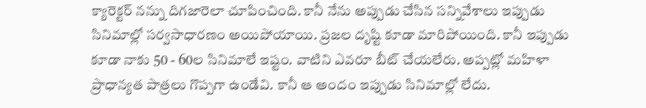క్యారెక్టర్ నన్ను దిగజారెలా చూపించింది. కానీ నేను అప్పుడు చేసిన సన్నివేశాలు ఇప్పుడు సినిమాల్లో సర్వసాధారణం అయిపోయాయి. ప్రజల దృష్టి కూడా మారిపోయింది. కానీ ఇప్పుడు కూడా నాకు 50 - 60ల సినిమాలే ఇష్టం. వాటిని ఎవరూ బీట్ చేయలేరు. అప్పట్లో మహిళా ప్రాధాన్యత పాత్రలు గొప్పగా ఉండేవి. కానీ ఆ అందం ఇప్పుడు సినిమాల్లో లేదు.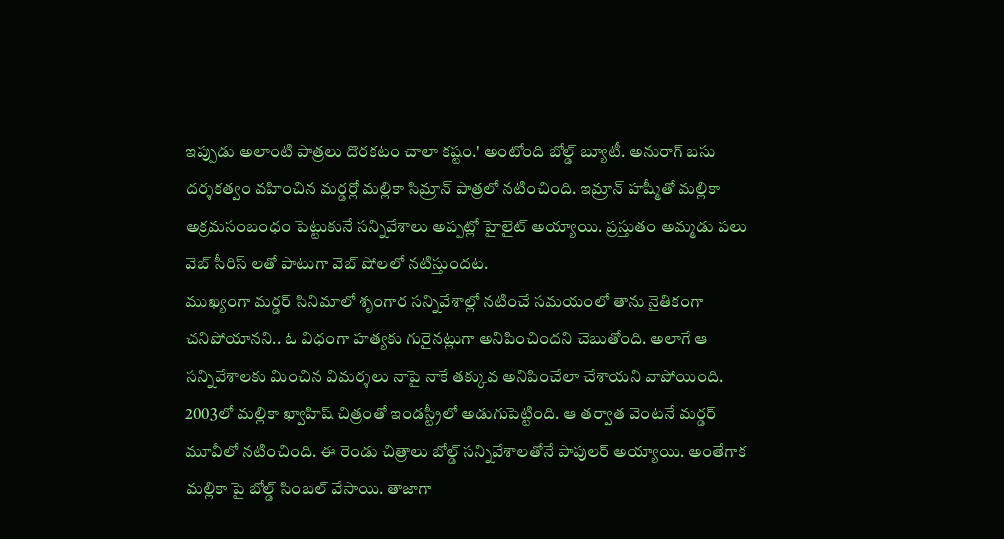ఇప్పుడు అలాంటి పాత్రలు దొరకటం చాలా కష్టం.' అంటోంది బోల్డ్ బ్యూటీ. అనురాగ్ బసు దర్శకత్వం వహించిన మర్డర్లో మల్లికా సిమ్రాన్ పాత్రలో నటించింది. ఇమ్రాన్ హష్మీతో మల్లికా అక్రమసంబంధం పెట్టుకునే సన్నివేశాలు అప్పట్లో హైలైట్ అయ్యాయి. ప్రస్తుతం అమ్మడు పలు వెబ్ సీరిస్ లతో పాటుగా వెబ్ షోలలో నటిస్తుందట.
ముఖ్యంగా మర్డర్ సినిమాలో శృంగార సన్నివేశాల్లో నటించే సమయంలో తాను నైతికంగా చనిపోయానని.. ఓ విధంగా హత్యకు గురైనట్లుగా అనిపించిందని చెబుతోంది. అలాగే ఆ సన్నివేశాలకు మించిన విమర్శలు నాపై నాకే తక్కువ అనిపించేలా చేశాయని వాపోయింది. 2003లో మల్లికా ఖ్వాహిష్ చిత్రంతో ఇండస్ట్రీలో అడుగుపెట్టింది. ఆ తర్వాత వెంటనే మర్డర్ మూవీలో నటించింది. ఈ రెండు చిత్రాలు బోల్డ్ సన్నివేశాలతోనే పాపులర్ అయ్యాయి. అంతేగాక మల్లికా పై బోల్డ్ సింబల్ వేసాయి. తాజాగా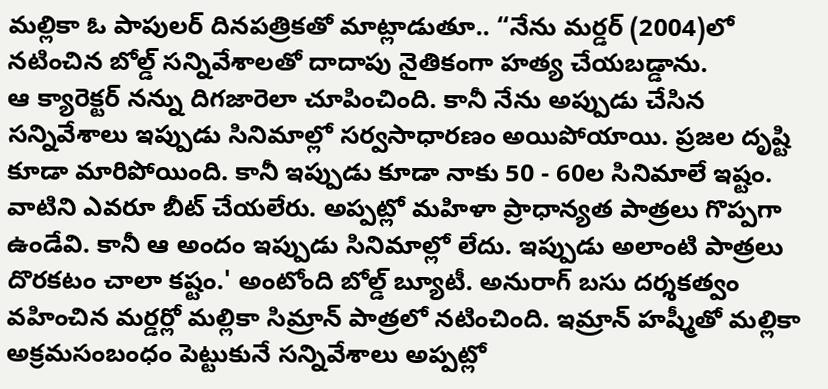మల్లికా ఓ పాపులర్ దినపత్రికతో మాట్లాడుతూ.. “నేను మర్డర్ (2004)లో నటించిన బోల్డ్ సన్నివేశాలతో దాదాపు నైతికంగా హత్య చేయబడ్డాను.
ఆ క్యారెక్టర్ నన్ను దిగజారెలా చూపించింది. కానీ నేను అప్పుడు చేసిన సన్నివేశాలు ఇప్పుడు సినిమాల్లో సర్వసాధారణం అయిపోయాయి. ప్రజల దృష్టి కూడా మారిపోయింది. కానీ ఇప్పుడు కూడా నాకు 50 - 60ల సినిమాలే ఇష్టం. వాటిని ఎవరూ బీట్ చేయలేరు. అప్పట్లో మహిళా ప్రాధాన్యత పాత్రలు గొప్పగా ఉండేవి. కానీ ఆ అందం ఇప్పుడు సినిమాల్లో లేదు. ఇప్పుడు అలాంటి పాత్రలు దొరకటం చాలా కష్టం.' అంటోంది బోల్డ్ బ్యూటీ. అనురాగ్ బసు దర్శకత్వం వహించిన మర్డర్లో మల్లికా సిమ్రాన్ పాత్రలో నటించింది. ఇమ్రాన్ హష్మీతో మల్లికా అక్రమసంబంధం పెట్టుకునే సన్నివేశాలు అప్పట్లో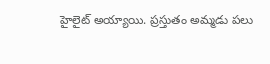హైలైట్ అయ్యాయి. ప్రస్తుతం అమ్మడు పలు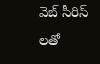వెబ్ సీరిస్ లతో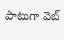పాటుగా వెబ్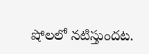షోలలో నటిస్తుందట.